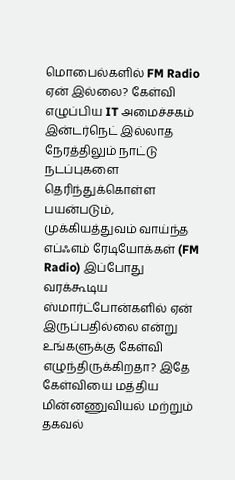மொபைல்களில் FM Radio ஏன் இல்லை? கேள்வி எழுப்பிய IT அமைச்சகம்
இன்டர்நெட் இல்லாத நேரத்திலும் நாட்டு நடப்புகளை தெரிந்துக்கொள்ள பயன்படும், முக்கியத்துவம் வாய்ந்த எப்ஃஎம் ரேடியோக்கள் (FM Radio) இப்போது வரக்கூடிய ஸ்மார்ட்போன்களில் ஏன் இருப்பதில்லை என்று உங்களுக்கு கேள்வி எழுந்திருக்கிறதா? இதே கேள்வியை மத்திய மின்னணுவியல் மற்றும் தகவல்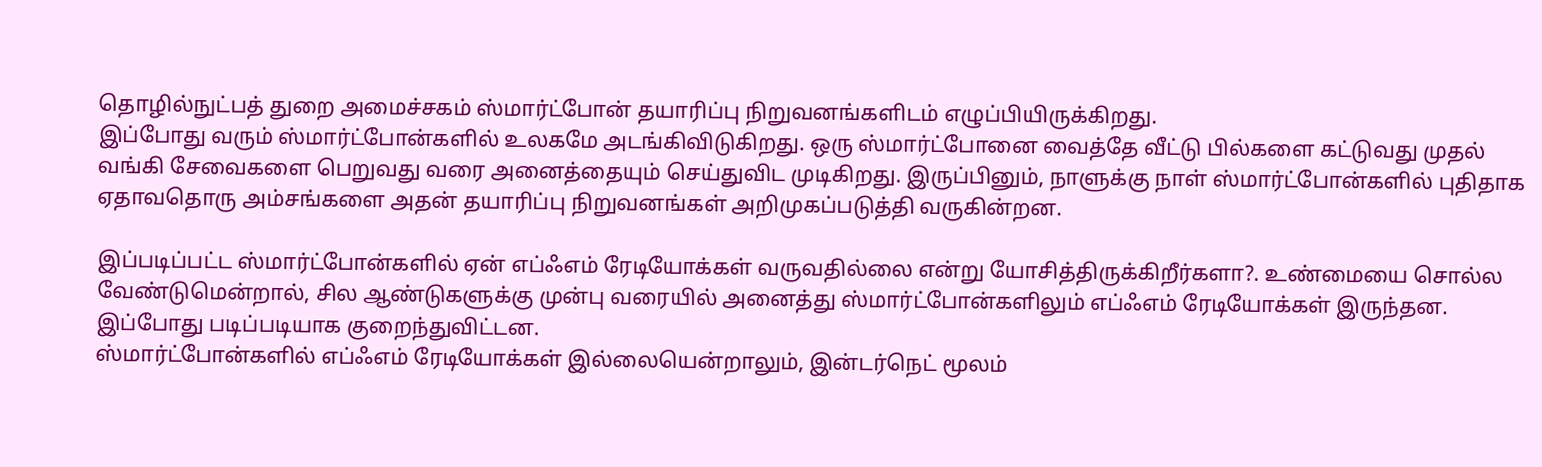தொழில்நுட்பத் துறை அமைச்சகம் ஸ்மார்ட்போன் தயாரிப்பு நிறுவனங்களிடம் எழுப்பியிருக்கிறது.
இப்போது வரும் ஸ்மார்ட்போன்களில் உலகமே அடங்கிவிடுகிறது. ஒரு ஸ்மார்ட்போனை வைத்தே வீட்டு பில்களை கட்டுவது முதல் வங்கி சேவைகளை பெறுவது வரை அனைத்தையும் செய்துவிட முடிகிறது. இருப்பினும், நாளுக்கு நாள் ஸ்மார்ட்போன்களில் புதிதாக ஏதாவதொரு அம்சங்களை அதன் தயாரிப்பு நிறுவனங்கள் அறிமுகப்படுத்தி வருகின்றன.

இப்படிப்பட்ட ஸ்மார்ட்போன்களில் ஏன் எப்ஃஎம் ரேடியோக்கள் வருவதில்லை என்று யோசித்திருக்கிறீர்களா?. உண்மையை சொல்ல வேண்டுமென்றால், சில ஆண்டுகளுக்கு முன்பு வரையில் அனைத்து ஸ்மார்ட்போன்களிலும் எப்ஃஎம் ரேடியோக்கள் இருந்தன. இப்போது படிப்படியாக குறைந்துவிட்டன.
ஸ்மார்ட்போன்களில் எப்ஃஎம் ரேடியோக்கள் இல்லையென்றாலும், இன்டர்நெட் மூலம்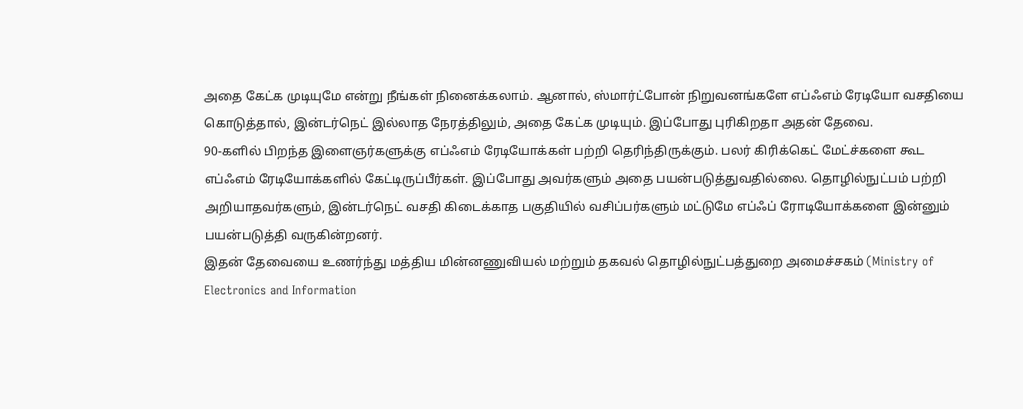அதை கேட்க முடியுமே என்று நீங்கள் நினைக்கலாம். ஆனால், ஸ்மார்ட்போன் நிறுவனங்களே எப்ஃஎம் ரேடியோ வசதியை கொடுத்தால், இன்டர்நெட் இல்லாத நேரத்திலும், அதை கேட்க முடியும். இப்போது புரிகிறதா அதன் தேவை.
90-களில் பிறந்த இளைஞர்களுக்கு எப்ஃஎம் ரேடியோக்கள் பற்றி தெரிந்திருக்கும். பலர் கிரிக்கெட் மேட்ச்களை கூட எப்ஃஎம் ரேடியோக்களில் கேட்டிருப்பீர்கள். இப்போது அவர்களும் அதை பயன்படுத்துவதில்லை. தொழில்நுட்பம் பற்றி அறியாதவர்களும், இன்டர்நெட் வசதி கிடைக்காத பகுதியில் வசிப்பர்களும் மட்டுமே எப்ஃப் ரோடியோக்களை இன்னும் பயன்படுத்தி வருகின்றனர்.
இதன் தேவையை உணர்ந்து மத்திய மின்னணுவியல் மற்றும் தகவல் தொழில்நுட்பத்துறை அமைச்சகம் (Ministry of Electronics and Information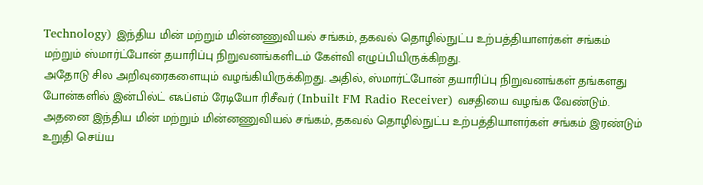Technology) இந்திய மின் மற்றும் மின்னணுவியல் சங்கம், தகவல் தொழில்நுட்ப உற்பத்தியாளர்கள் சங்கம் மற்றும் ஸ்மார்ட்போன் தயாரிப்பு நிறுவனங்களிடம் கேள்வி எழுப்பியிருக்கிறது.
அதோடு சில அறிவுரைகளையும் வழங்கியிருக்கிறது. அதில், ஸ்மார்ட்போன் தயாரிப்பு நிறுவனங்கள் தங்களது போன்களில் இன்பில்ட் எஃப்எம் ரேடியோ ரிசீவர் (Inbuilt FM Radio Receiver) வசதியை வழங்க வேண்டும். அதனை இந்திய மின் மற்றும் மின்னணுவியல் சங்கம், தகவல் தொழில்நுட்ப உற்பத்தியாளர்கள் சங்கம் இரண்டும் உறுதி செய்ய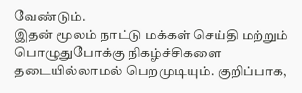வேண்டும்.
இதன் மூலம் நாட்டு மக்கள் செய்தி மற்றும் பொழுதுபோக்கு நிகழ்ச்சிகளை தடையில்லாமல் பெறமுடியும். குறிப்பாக,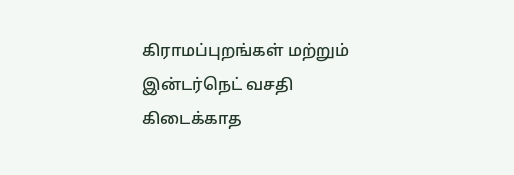கிராமப்புறங்கள் மற்றும் இன்டர்நெட் வசதி கிடைக்காத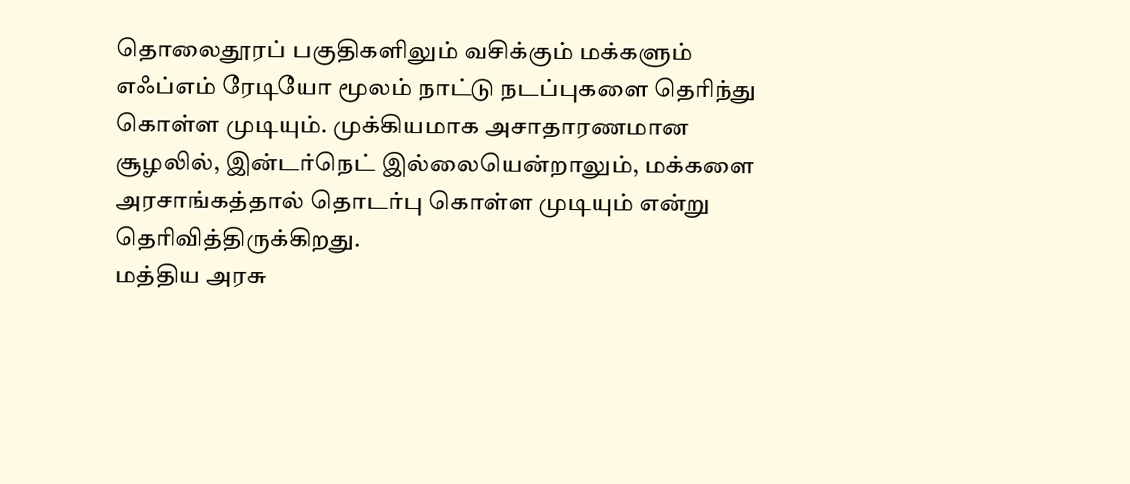தொலைதூரப் பகுதிகளிலும் வசிக்கும் மக்களும் எஃப்எம் ரேடியோ மூலம் நாட்டு நடப்புகளை தெரிந்து கொள்ள முடியும். முக்கியமாக அசாதாரணமான சூழலில், இன்டர்நெட் இல்லையென்றாலும், மக்களை அரசாங்கத்தால் தொடர்பு கொள்ள முடியும் என்று தெரிவித்திருக்கிறது.
மத்திய அரசு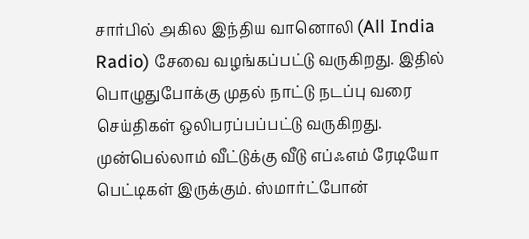சார்பில் அகில இந்திய வானொலி (All India Radio) சேவை வழங்கப்பட்டு வருகிறது. இதில் பொழுதுபோக்கு முதல் நாட்டு நடப்பு வரை செய்திகள் ஒலிபரப்பப்பட்டு வருகிறது. முன்பெல்லாம் வீட்டுக்கு வீடு எப்ஃஎம் ரேடியோ பெட்டிகள் இருக்கும். ஸ்மார்ட்போன்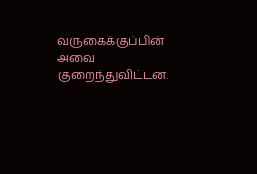வருகைக்குப்பின் அவை குறைந்துவிட்டன.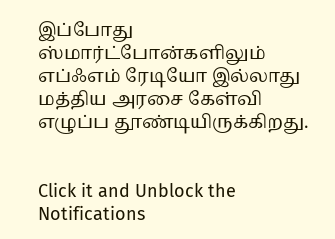இப்போது ஸ்மார்ட்போன்களிலும் எப்ஃஎம் ரேடியோ இல்லாது மத்திய அரசை கேள்வி எழுப்ப தூண்டியிருக்கிறது.


Click it and Unblock the Notifications